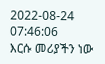2022-08-24 07:46:06
እርሱ መሪያችን ነው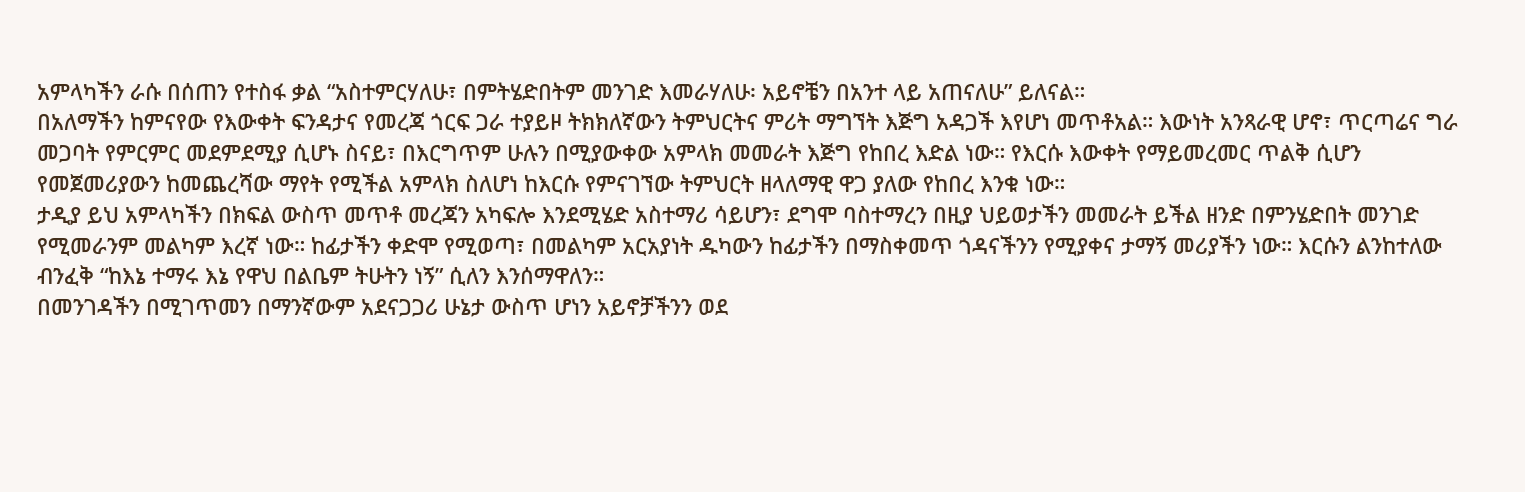አምላካችን ራሱ በሰጠን የተስፋ ቃል “አስተምርሃለሁ፣ በምትሄድበትም መንገድ እመራሃለሁ፡ አይኖቼን በአንተ ላይ አጠናለሁ” ይለናል።
በአለማችን ከምናየው የእውቀት ፍንዳታና የመረጃ ጎርፍ ጋራ ተያይዞ ትክክለኛውን ትምህርትና ምሪት ማግኘት እጅግ አዳጋች እየሆነ መጥቶአል። እውነት አንጻራዊ ሆኖ፣ ጥርጣሬና ግራ መጋባት የምርምር መደምደሚያ ሲሆኑ ስናይ፣ በእርግጥም ሁሉን በሚያውቀው አምላክ መመራት እጅግ የከበረ እድል ነው። የእርሱ እውቀት የማይመረመር ጥልቅ ሲሆን የመጀመሪያውን ከመጨረሻው ማየት የሚችል አምላክ ስለሆነ ከእርሱ የምናገኘው ትምህርት ዘላለማዊ ዋጋ ያለው የከበረ እንቁ ነው።
ታዲያ ይህ አምላካችን በክፍል ውስጥ መጥቶ መረጃን አካፍሎ እንደሚሄድ አስተማሪ ሳይሆን፣ ደግሞ ባስተማረን በዚያ ህይወታችን መመራት ይችል ዘንድ በምንሄድበት መንገድ የሚመራንም መልካም እረኛ ነው። ከፊታችን ቀድሞ የሚወጣ፣ በመልካም አርአያነት ዱካውን ከፊታችን በማስቀመጥ ጎዳናችንን የሚያቀና ታማኝ መሪያችን ነው። እርሱን ልንከተለው ብንፈቅ “ከእኔ ተማሩ እኔ የዋህ በልቤም ትሁትን ነኝ” ሲለን እንሰማዋለን።
በመንገዳችን በሚገጥመን በማንኛውም አደናጋጋሪ ሁኔታ ውስጥ ሆነን አይኖቻችንን ወደ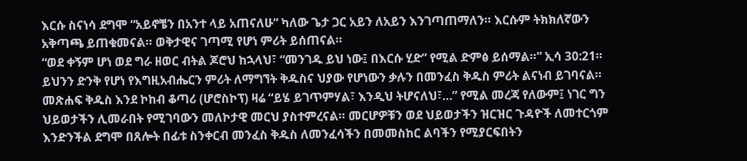እርሱ ስናነሳ ደግሞ “አይኖቼን በአንተ ላይ አጠናለሁ” ካለው ጌታ ጋር አይን ለአይን እንገጣጠማለን። እርሱም ትክክለኛውን አቅጣጫ ይጠቁመናል። ወቅታዊና ገጣሚ የሆነ ምሪት ይሰጠናል።
“ወደ ቀኝም ሆነ ወደ ግራ ዘወር ብትል ጆሮህ ከኋላህ፣ “መንገዱ ይህ ነው፤ በእርሱ ሂድ” የሚል ድምፅ ይሰማል።” ኢሳ 30:21።
ይህንን ድንቅ የሆነ የእግዚአብሔርን ምሪት ለማግኘት ቅዱስና ህያው የሆነውን ቃሉን በመንፈስ ቅዱስ ምሪት ልናነብ ይገባናል። መጽሐፍ ቅዱስ እንደ ኮከብ ቆጣሪ (ሆሮስኮፕ) ዛሬ “ይሄ ይገጥምሃል፣ እንዲህ ትሆናለህ፣…” የሚል መረጃ የለውም፤ ነገር ግን ህይወታችን ሊመራበት የሚገባውን መለኮታዊ መርህ ያስተምረናል። መርሆዎቹን ወደ ህይወታችን ዝርዝር ጉዳዮች ለመተርጎም እንድንችል ደግሞ በጸሎት በፊቱ ስንቀርብ መንፈስ ቅዱስ ለመንፈሳችን በመመስከር ልባችን የሚያርፍበትን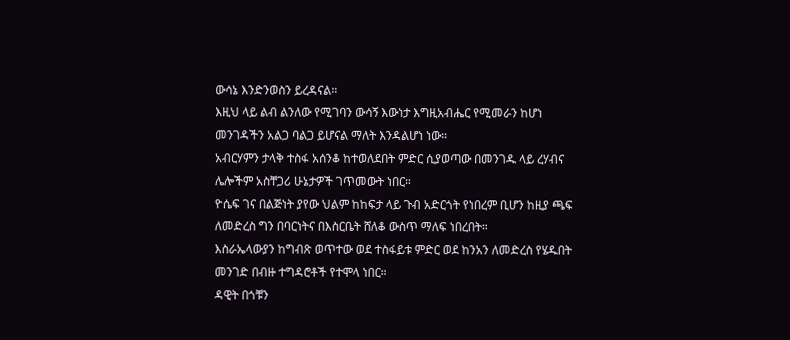ውሳኔ እንድንወስን ይረዳናል።
እዚህ ላይ ልብ ልንለው የሚገባን ውሳኝ እውነታ እግዚአብሔር የሚመራን ከሆነ መንገዳችን አልጋ ባልጋ ይሆናል ማለት እንዳልሆነ ነው።
አብርሃምን ታላቅ ተስፋ አሰንቆ ከተወለደበት ምድር ሲያወጣው በመንገዱ ላይ ረሃብና ሌሎችም አስቸጋሪ ሁኔታዎች ገጥመውት ነበር።
ዮሴፍ ገና በልጅነት ያየው ህልም ከከፍታ ላይ ጉብ አድርጎት የነበረም ቢሆን ከዚያ ጫፍ ለመድረስ ግን በባርነትና በእስርቤት ሸለቆ ውስጥ ማለፍ ነበረበት።
እስራኤላውያን ከግብጽ ወጥተው ወደ ተስፋይቱ ምድር ወደ ከንአን ለመድረስ የሄዱበት መንገድ በብዙ ተግዳሮቶች የተሞላ ነበር።
ዳዊት በጎቹን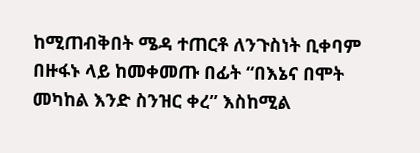ከሚጠብቅበት ሜዳ ተጠርቶ ለንጉስነት ቢቀባም በዙፋኑ ላይ ከመቀመጡ በፊት “በእኔና በሞት መካከል እንድ ስንዝር ቀረ” እስከሚል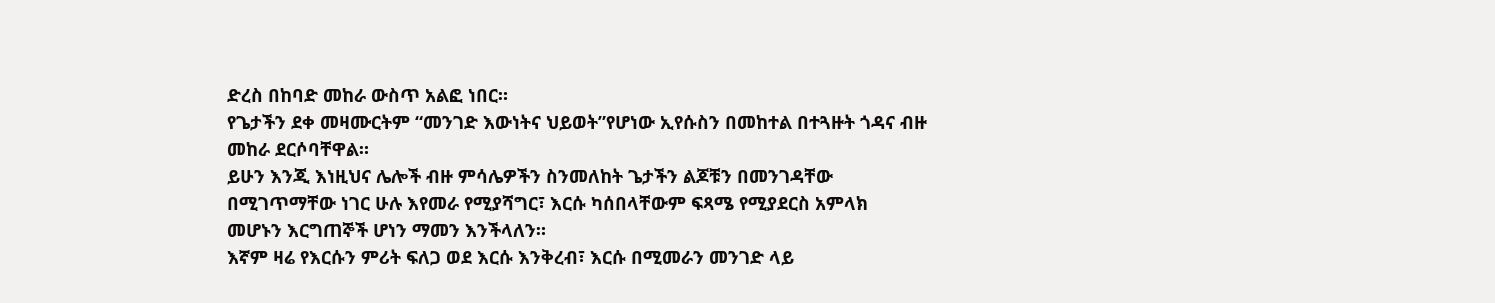ድረስ በከባድ መከራ ውስጥ አልፎ ነበር።
የጌታችን ደቀ መዛሙርትም “መንገድ እውነትና ህይወት”የሆነው ኢየሱስን በመከተል በተጓዙት ጎዳና ብዙ መከራ ደርሶባቸዋል።
ይሁን እንጂ እነዚህና ሌሎች ብዙ ምሳሌዎችን ስንመለከት ጌታችን ልጆቹን በመንገዳቸው በሚገጥማቸው ነገር ሁሉ እየመራ የሚያሻግር፣ እርሱ ካሰበላቸውም ፍጻሜ የሚያደርስ አምላክ መሆኑን እርግጠኞች ሆነን ማመን እንችላለን።
እኛም ዛሬ የእርሱን ምሪት ፍለጋ ወደ እርሱ እንቅረብ፣ እርሱ በሚመራን መንገድ ላይ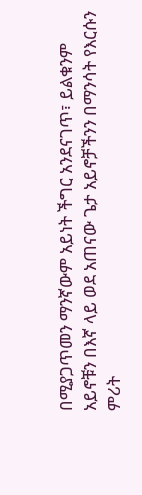በሚያጋጥመን ማንኛውም አይነት ችግር አንደናገጥ፣ ይልቁንም አይኖቹን በእኛ ላይ ወደ አጠናው ጌታ አይኖቻችንን በማንሳት የእርሱን ምሪት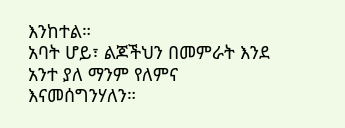እንከተል።
አባት ሆይ፣ ልጆችህን በመምራት እንደ አንተ ያለ ማንም የለምና እናመሰግንሃለን።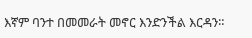እኛም ባንተ በመመራት መኖር እንድንችል እርዳን።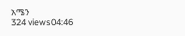አሜን
324 views04:46